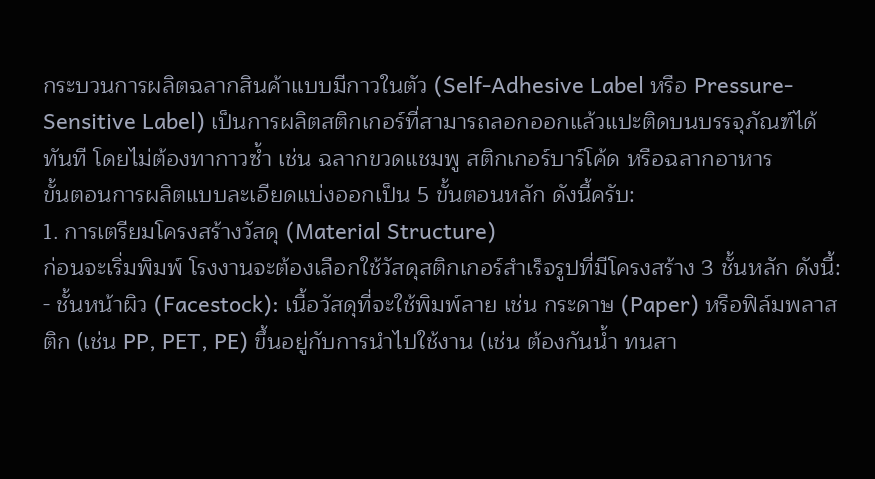กระบวนการผลิตฉลากสินค้าแบบมีกาวในตัว (Self-Adhesive Label หรือ Pressure-Sensitive Label) เป็นการผลิตสติกเกอร์ที่สามารถลอกออกแล้วแปะติดบนบรรจุภัณฑ์ได้ทันที โดยไม่ต้องทากาวซ้ำ เช่น ฉลากขวดแชมพู สติกเกอร์บาร์โค้ด หรือฉลากอาหาร
ขั้นตอนการผลิตแบบละเอียดแบ่งออกเป็น 5 ขั้นตอนหลัก ดังนี้ครับ:
1. การเตรียมโครงสร้างวัสดุ (Material Structure)
ก่อนจะเริ่มพิมพ์ โรงงานจะต้องเลือกใช้วัสดุสติกเกอร์สำเร็จรูปที่มีโครงสร้าง 3 ชั้นหลัก ดังนี้:
- ชั้นหน้าผิว (Facestock): เนื้อวัสดุที่จะใช้พิมพ์ลาย เช่น กระดาษ (Paper) หรือฟิล์มพลาสติก (เช่น PP, PET, PE) ขึ้นอยู่กับการนำไปใช้งาน (เช่น ต้องกันน้ำ ทนสา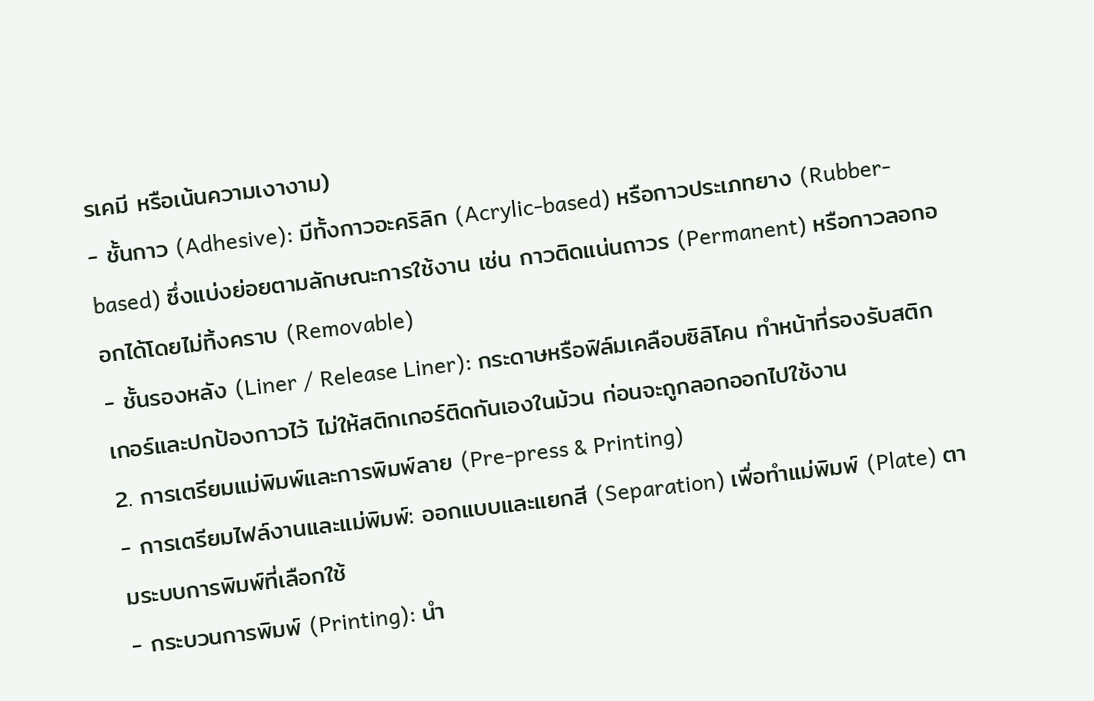รเคมี หรือเน้นความเงางาม)
- ชั้นกาว (Adhesive): มีทั้งกาวอะคริลิก (Acrylic-based) หรือกาวประเภทยาง (Rubber-based) ซึ่งแบ่งย่อยตามลักษณะการใช้งาน เช่น กาวติดแน่นถาวร (Permanent) หรือกาวลอกออกได้โดยไม่ทิ้งคราบ (Removable)
- ชั้นรองหลัง (Liner / Release Liner): กระดาษหรือฟิล์มเคลือบซิลิโคน ทำหน้าที่รองรับสติกเกอร์และปกป้องกาวไว้ ไม่ให้สติกเกอร์ติดกันเองในม้วน ก่อนจะถูกลอกออกไปใช้งาน
2. การเตรียมแม่พิมพ์และการพิมพ์ลาย (Pre-press & Printing)
- การเตรียมไฟล์งานและแม่พิมพ์: ออกแบบและแยกสี (Separation) เพื่อทำแม่พิมพ์ (Plate) ตามระบบการพิมพ์ที่เลือกใช้
- กระบวนการพิมพ์ (Printing): นำ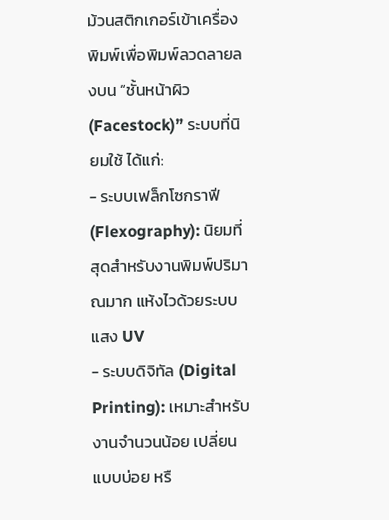ม้วนสติกเกอร์เข้าเครื่องพิมพ์เพื่อพิมพ์ลวดลายลงบน “ชั้นหน้าผิว (Facestock)” ระบบที่นิยมใช้ ได้แก่:
- ระบบเฟล็กโซกราฟี (Flexography): นิยมที่สุดสำหรับงานพิมพ์ปริมาณมาก แห้งไวด้วยระบบแสง UV
- ระบบดิจิทัล (Digital Printing): เหมาะสำหรับงานจำนวนน้อย เปลี่ยนแบบบ่อย หรื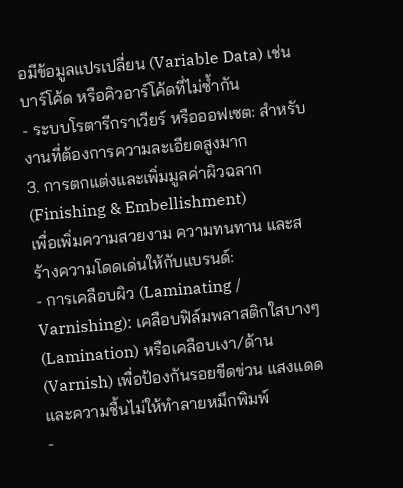อมีข้อมูลแปรเปลี่ยน (Variable Data) เช่น บาร์โค้ด หรือคิวอาร์โค้ดที่ไม่ซ้ำกัน
- ระบบโรตารีกราเวียร์ หรือออฟเซต: สำหรับงานที่ต้องการความละเอียดสูงมาก
3. การตกแต่งและเพิ่มมูลค่าผิวฉลาก (Finishing & Embellishment)
เพื่อเพิ่มความสวยงาม ความทนทาน และสร้างความโดดเด่นให้กับแบรนด์:
- การเคลือบผิว (Laminating / Varnishing): เคลือบฟิล์มพลาสติกใสบางๆ (Lamination) หรือเคลือบเงา/ด้าน (Varnish) เพื่อป้องกันรอยขีดข่วน แสงแดด และความชื้นไม่ให้ทำลายหมึกพิมพ์
-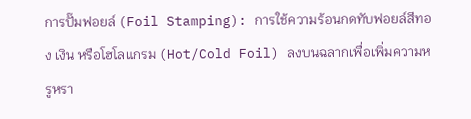การปั๊มฟอยล์ (Foil Stamping): การใช้ความร้อนกดทับฟอยล์สีทอง เงิน หรือโฮโลแกรม (Hot/Cold Foil) ลงบนฉลากเพื่อเพิ่มความหรูหรา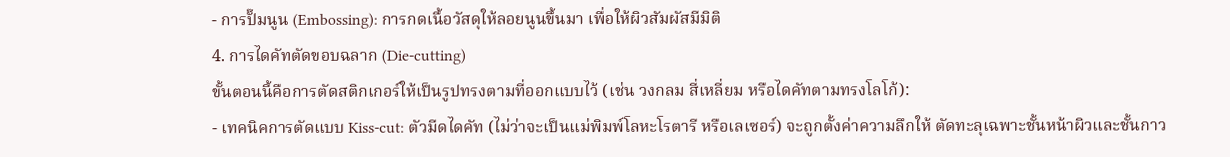- การปั๊มนูน (Embossing): การกดเนื้อวัสดุให้ลอยนูนขึ้นมา เพื่อให้ผิวสัมผัสมีมิติ
4. การไดคัทตัดขอบฉลาก (Die-cutting)
ขั้นตอนนี้คือการตัดสติกเกอร์ให้เป็นรูปทรงตามที่ออกแบบไว้ (เช่น วงกลม สี่เหลี่ยม หรือไดคัทตามทรงโลโก้):
- เทคนิคการตัดแบบ Kiss-cut: ตัวมีดไดคัท (ไม่ว่าจะเป็นแม่พิมพ์โลหะโรตารี หรือเลเซอร์) จะถูกตั้งค่าความลึกให้ ตัดทะลุเฉพาะชั้นหน้าผิวและชั้นกาว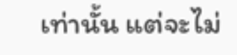เท่านั้น แต่จะไม่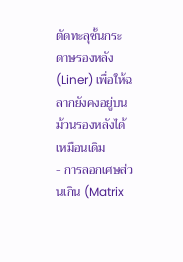ตัดทะลุชั้นกระดาษรองหลัง (Liner) เพื่อให้ฉลากยังคงอยู่บนม้วนรองหลังได้เหมือนเดิม
- การลอกเศษส่วนเกิน (Matrix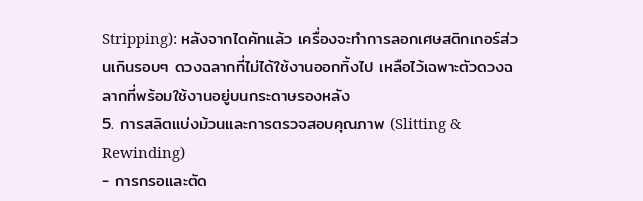Stripping): หลังจากไดคัทแล้ว เครื่องจะทำการลอกเศษสติกเกอร์ส่วนเกินรอบๆ ดวงฉลากที่ไม่ได้ใช้งานออกทิ้งไป เหลือไว้เฉพาะตัวดวงฉลากที่พร้อมใช้งานอยู่บนกระดาษรองหลัง
5. การสลิตแบ่งม้วนและการตรวจสอบคุณภาพ (Slitting & Rewinding)
- การกรอและตัด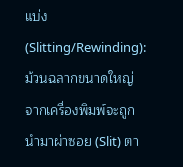แบ่ง (Slitting/Rewinding): ม้วนฉลากขนาดใหญ่จากเครื่องพิมพ์จะถูกนำมาผ่าซอย (Slit) ตา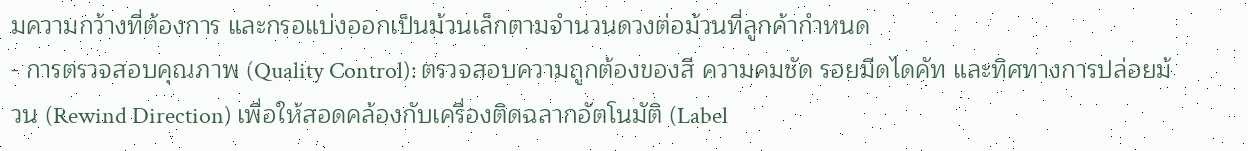มความกว้างที่ต้องการ และกรอแบ่งออกเป็นม้วนเล็กตามจำนวนดวงต่อม้วนที่ลูกค้ากำหนด
- การตรวจสอบคุณภาพ (Quality Control): ตรวจสอบความถูกต้องของสี ความคมชัด รอยมีดไดคัท และทิศทางการปล่อยม้วน (Rewind Direction) เพื่อให้สอดคล้องกับเครื่องติดฉลากอัตโนมัติ (Label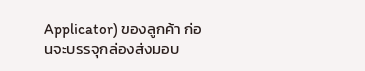Applicator) ของลูกค้า ก่อนจะบรรจุกล่องส่งมอบ